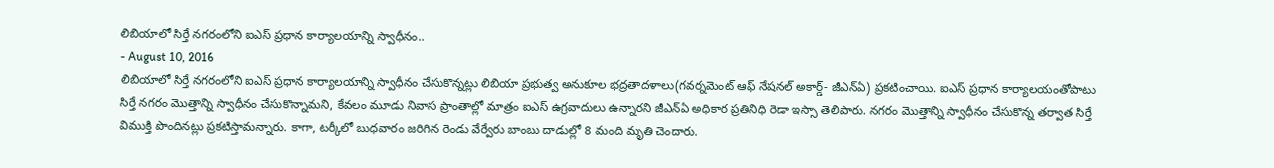లిబియాలో సిర్తే నగరంలోని ఐఎస్ ప్రధాన కార్యాలయాన్ని స్వాధీనం..
- August 10, 2016
లిబియాలో సిర్తే నగరంలోని ఐఎస్ ప్రధాన కార్యాలయాన్ని స్వాధీనం చేసుకొన్నట్లు లిబియా ప్రభుత్వ అనుకూల భద్రతాదళాలు(గవర్నమెంట్ ఆఫ్ నేషనల్ అకార్డ్- జీఎన్ఏ) ప్రకటించాయి. ఐఎస్ ప్రధాన కార్యాలయంతోపాటు సిర్తే నగరం మొత్తాన్ని స్వాధీనం చేసుకొన్నామని, కేవలం మూడు నివాస ప్రాంతాల్లో మాత్రం ఐఎస్ ఉగ్రవాదులు ఉన్నారని జీఎన్ఏ అధికార ప్రతినిధి రెడా ఇస్సా తెలిపారు. నగరం మొత్తాన్ని స్వాధీనం చేసుకొన్న తర్వాత సిర్తే విముక్తి పొందినట్లు ప్రకటిస్తామన్నారు. కాగా, టర్కీలో బుధవారం జరిగిన రెండు వేర్వేరు బాంబు దాడుల్లో 8 మంది మృతి చెందారు.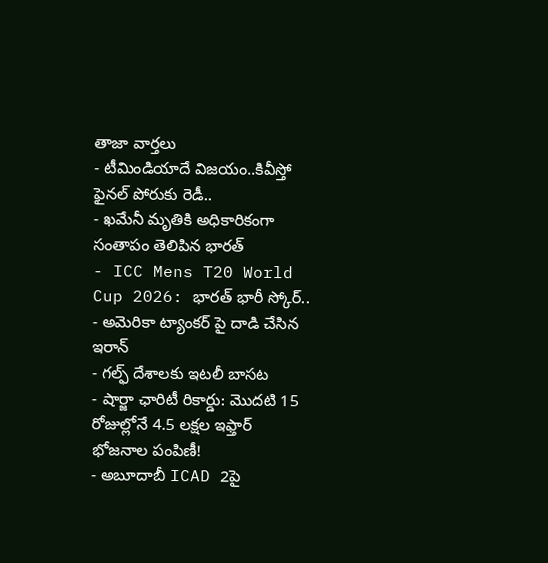తాజా వార్తలు
- టీమిండియాదే విజయం..కివీస్తో ఫైనల్ పోరుకు రెడీ..
- ఖమేనీ మృతికి అధికారికంగా సంతాపం తెలిపిన భారత్
- ICC Mens T20 World Cup 2026: భారత్ భారీ స్కోర్..
- అమెరికా ట్యాంకర్ పై దాడి చేసిన ఇరాన్
- గల్ఫ్ దేశాలకు ఇటలీ బాసట
- షార్జా ఛారిటీ రికార్డు: మొదటి 15 రోజుల్లోనే 4.5 లక్షల ఇఫ్తార్ భోజనాల పంపిణీ!
- అబూదాబీ ICAD 2పై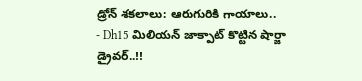డ్రోన్ శకలాలు: ఆరుగురికి గాయాలు..
- Dh15 మిలియన్ జాక్పాట్ కొట్టిన షార్జా డ్రైవర్..!!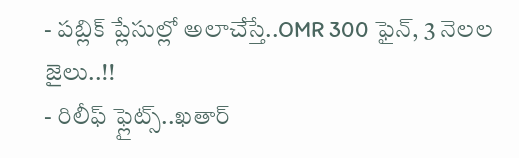- పబ్లిక్ ప్లేసుల్లో అలాచేస్తే..OMR 300 ఫైన్, 3 నెలల జైలు..!!
- రిలీఫ్ ఫ్లైట్స్..ఖతార్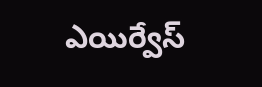ఎయిర్వేస్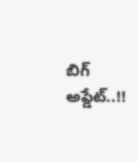బిగ్ అప్డేట్..!!